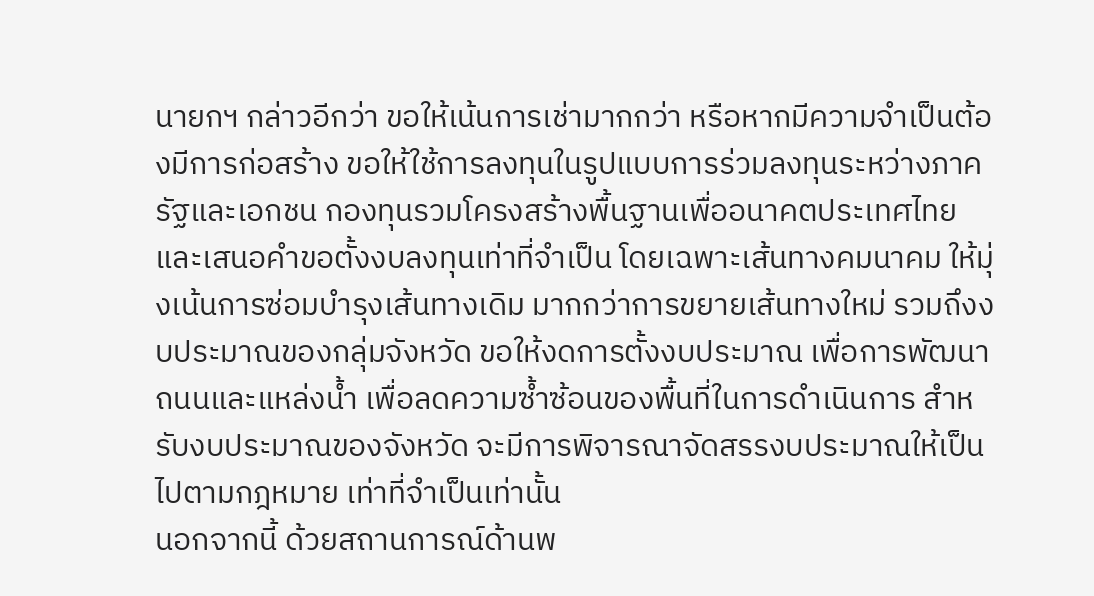นายกฯ กล่าวอีกว่า ขอให้เน้นการเช่ามากกว่า หรือหากมีความจำเป็นต้องมีการก่อสร้าง ขอให้ใช้การลงทุนในรูปแบบการร่วมลงทุนระหว่างภาครัฐและเอกชน กองทุนรวมโครงสร้างพื้นฐานเพื่ออนาคตประเทศไทย และเสนอคำขอตั้งงบลงทุนเท่าที่จำเป็น โดยเฉพาะเส้นทางคมนาคม ให้มุ่งเน้นการซ่อมบำรุงเส้นทางเดิม มากกว่าการขยายเส้นทางใหม่ รวมถึงงบประมาณของกลุ่มจังหวัด ขอให้งดการตั้งงบประมาณ เพื่อการพัฒนาถนนและแหล่งน้ำ เพื่อลดความซ้ำซ้อนของพื้นที่ในการดำเนินการ สำหรับงบประมาณของจังหวัด จะมีการพิจารณาจัดสรรงบประมาณให้เป็นไปตามกฎหมาย เท่าที่จำเป็นเท่านั้น
นอกจากนี้ ด้วยสถานการณ์ด้านพ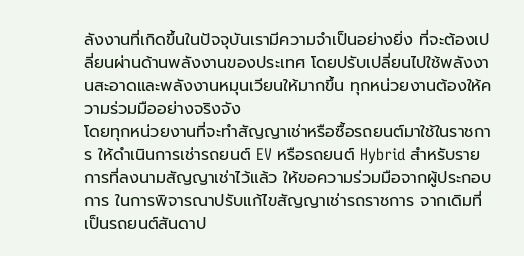ลังงานที่เกิดขึ้นในปัจจุบันเรามีความจำเป็นอย่างยิ่ง ที่จะต้องเปลี่ยนผ่านด้านพลังงานของประเทศ โดยปรับเปลี่ยนไปใช้พลังงานสะอาดและพลังงานหมุนเวียนให้มากขึ้น ทุกหน่วยงานต้องให้ความร่วมมืออย่างจริงจัง
โดยทุกหน่วยงานที่จะทำสัญญาเช่าหรือซื้อรถยนต์มาใช้ในราชการ ให้ดำเนินการเช่ารถยนต์ EV หรือรถยนต์ Hybrid สำหรับรายการที่ลงนามสัญญาเช่าไว้แล้ว ให้ขอความร่วมมือจากผู้ประกอบการ ในการพิจารณาปรับแก้ไขสัญญาเช่ารถราชการ จากเดิมที่เป็นรถยนต์สันดาป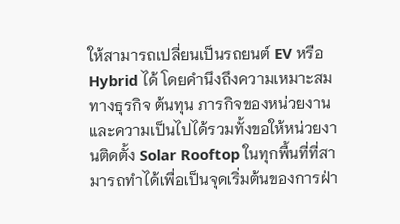ให้สามารถเปลี่ยนเป็นรถยนต์ EV หรือ Hybrid ได้ โดยคำนึงถึงความเหมาะสมทางธุรกิจ ต้นทุน ภารกิจของหน่วยงาน และความเป็นไปได้รวมทั้งขอให้หน่วยงานติดตั้ง Solar Rooftop ในทุกพื้นที่ที่สามารถทำได้เพื่อเป็นจุดเริ่มต้นของการฝ่า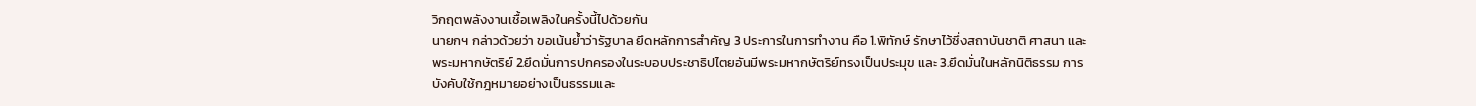วิกฤตพลังงานเชื้อเพลิงในครั้งนี้ไปด้วยกัน
นายกฯ กล่าวด้วยว่า ขอเน้นย้ำว่ารัฐบาล ยึดหลักการสำคัญ 3 ประการในการทำงาน คือ 1.พิทักษ์ รักษาไว้ซึ่งสถาบันชาติ ศาสนา และ พระมหากษัตริย์ 2.ยึดมั่นการปกครองในระบอบประชาธิปไตยอันมีพระมหากษัตริย์ทรงเป็นประมุข และ 3.ยึดมั่นในหลักนิติธรรม การบังคับใช้กฎหมายอย่างเป็นธรรมและ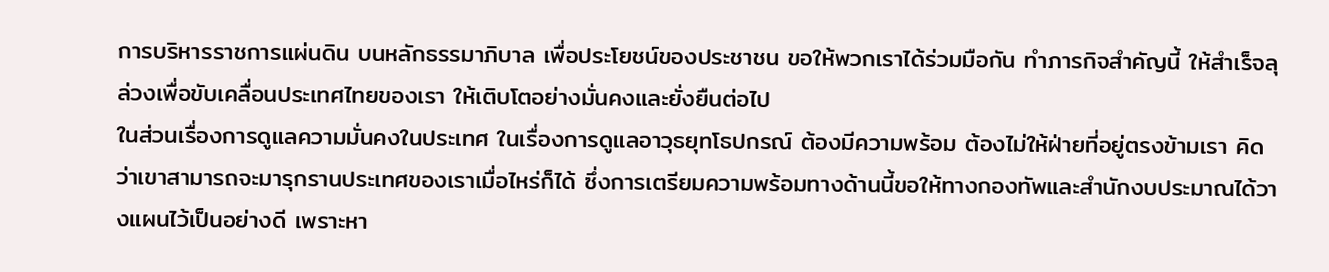การบริหารราชการแผ่นดิน บนหลักธรรมาภิบาล เพื่อประโยชน์ของประชาชน ขอให้พวกเราได้ร่วมมือกัน ทำภารกิจสำคัญนี้ ให้สำเร็จลุล่วงเพื่อขับเคลื่อนประเทศไทยของเรา ให้เติบโตอย่างมั่นคงและยั่งยืนต่อไป
ในส่วนเรื่องการดูแลความมั่นคงในประเทศ ในเรื่องการดูแลอาวุธยุทโธปกรณ์ ต้องมีความพร้อม ต้องไม่ให้ฝ่ายที่อยู่ตรงข้ามเรา คิดว่าเขาสามารถจะมารุกรานประเทศของเราเมื่อไหร่ก็ได้ ซึ่งการเตรียมความพร้อมทางด้านนี้ขอให้ทางกองทัพและสำนักงบประมาณได้วางแผนไว้เป็นอย่างดี เพราะหา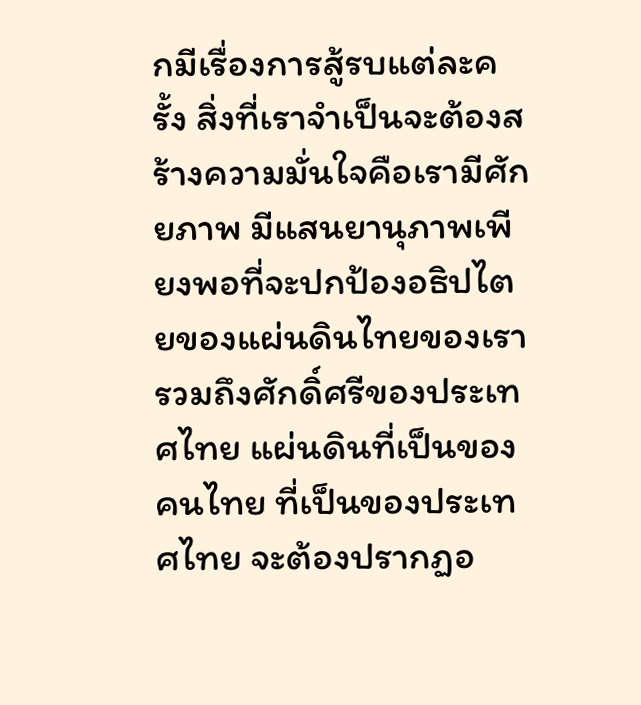กมีเรื่องการสู้รบแต่ละครั้ง สิ่งที่เราจำเป็นจะต้องสร้างความมั่นใจคือเรามีศักยภาพ มีแสนยานุภาพเพียงพอที่จะปกป้องอธิปไตยของแผ่นดินไทยของเรา รวมถึงศักดิ์ศรีของประเทศไทย แผ่นดินที่เป็นของคนไทย ที่เป็นของประเทศไทย จะต้องปรากฏอ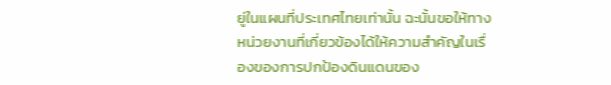ยู่ในแผนที่ประเทศไทยเท่านั้น ฉะนั้นขอให้ทางหน่วยงานที่เกี่ยวข้องได้ให้ความสำคัญในเรื่องของการปกป้องดินแดนของ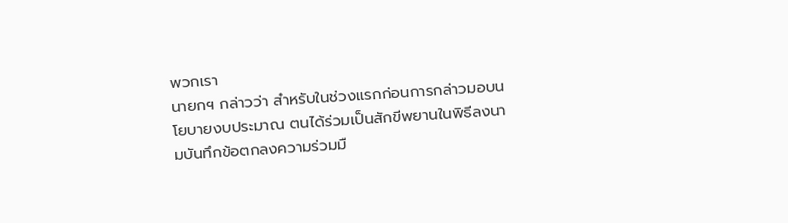พวกเรา
นายกฯ กล่าวว่า สำหรับในช่วงแรกก่อนการกล่าวมอบนโยบายงบประมาณ ตนได้ร่วมเป็นสักขีพยานในพิธีลงนามบันทึกข้อตกลงความร่วมมื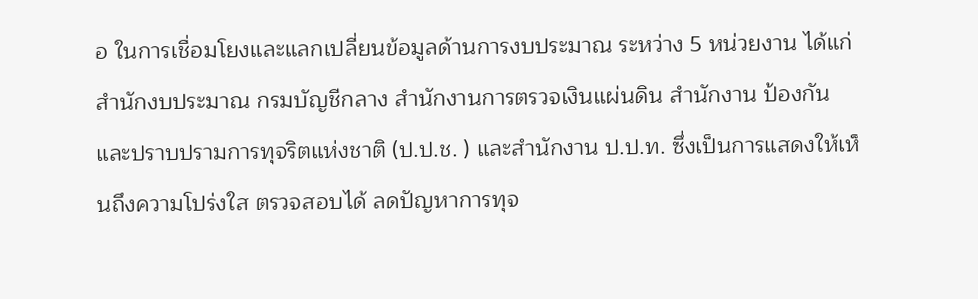อ ในการเชื่อมโยงและแลกเปลี่ยนข้อมูลด้านการงบประมาณ ระหว่าง 5 หน่วยงาน ได้แก่ สำนักงบประมาณ กรมบัญชีกลาง สำนักงานการตรวจเงินแผ่นดิน สำนักงาน ป้องกันและปราบปรามการทุจริตแห่งชาติ (ป.ป.ช. ) และสำนักงาน ป.ป.ท. ซึ่งเป็นการแสดงให้เห็นถึงความโปร่งใส ตรวจสอบได้ ลดปัญหาการทุจ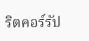ริตคอร์รัป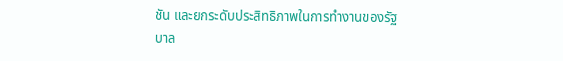ชัน และยกระดับประสิทธิภาพในการทำงานของรัฐบาล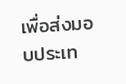เพื่อส่งมอบประเท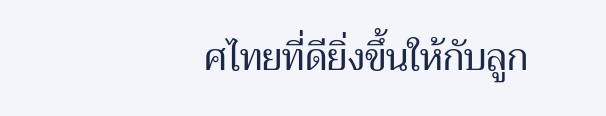ศไทยที่ดียิ่งขึ้นให้กับลูก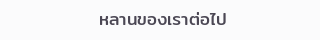หลานของเราต่อไป